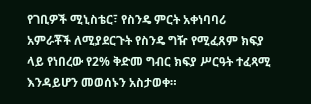የገቢዎች ሚኒስቴር፣ የስንዴ ምርት አቀነባባሪ አምራቾች ለሚያደርጉት የስንዴ ግዥ የሚፈጸም ክፍያ ላይ የነበረው የ2% ቅድመ ግብር ክፍያ ሥርዓት ተፈጻሚ እንዳይሆን መወሰኑን አስታወቀ።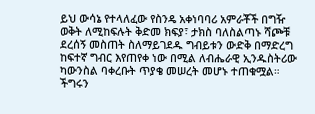ይህ ውሳኔ የተላለፈው የስንዴ አቀነባባሪ አምራቾች በግዥ ወቅት ለሚከፍሉት ቅድመ ክፍያ፣ ታክስ ባለስልጣኑ ሻጮቹ ደረሰኝ መስጠት ስለማይገደዱ ግብይቱን ውድቅ በማድረግ ከፍተኛ ግብር እየጠየቀ ነው በሚል ለብሔራዊ ኢንዱስትሪው ካውንስል ባቀረቡት ጥያቄ መሠረት መሆኑ ተጠቁሟል።
ችግሩን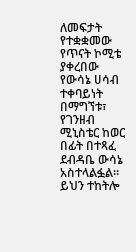ለመፍታት የተቋቋመው የጥናት ኮሚቴ ያቀረበው የውሳኔ ሀሳብ ተቀባይነት በማግኘቱ፣ የገንዘብ ሚኒስቴር ከወር በፊት በተጻፈ ደብዳቤ ውሳኔ አስተላልፏል።
ይህን ተከትሎ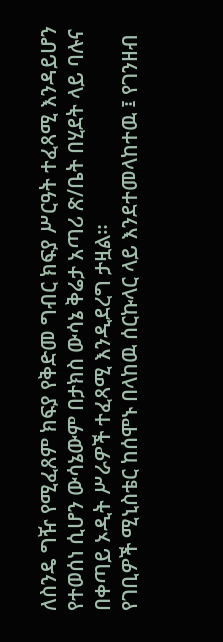ለስንዴ ግዥ የሚፈጸም ክፍያ የቅድመ ግብር ክፍያ ሥርዓት ተፈጻሚ እንዳይሆን የተወሰነ ሲሆን ውሳኔውም በታክስ ውሳኔ ቅሬታ አጣሪ ጽ/ቤት በሂደት ላይ ባሉና በቀጣይ ኦዲት ሥራዎች ተፈጻሚ እንዲደረግ ታዟል።
የገቢዎች ሚኒስቴር ከሰሞኑ በላከዉ ሰርኩላር ላይ እንደተመላከተዉ ፤ የገንዘብ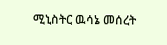ሚኒስትር ዉሳኔ መሰረት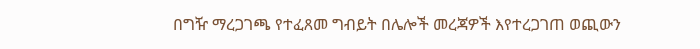በግዥ ማረጋገጫ የተፈጸመ ግብይት በሌሎች መረጃዎች እየተረጋገጠ ወጪውን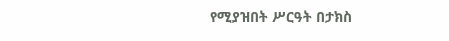የሚያዝበት ሥርዓት በታክስ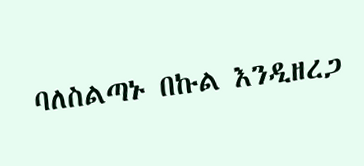ባለስልጣኑ በኩል እንዲዘረጋ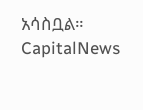አሳስቧል።
CapitalNews